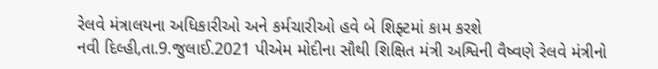રેલવે મંત્રાલયના અધિકારીઓ અને કર્મચારીઓ હવે બે શિફ્ટમાં કામ કરશે
નવી દિલ્હી,તા.9.જુલાઈ.2021 પીએમ મોદીના સૌથી શિક્ષિત મંત્રી અશ્વિની વૈષ્વણે રેલવે મંત્રીનો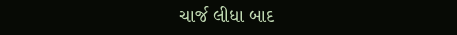ચાર્જ લીધા બાદ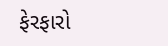ફેરફારો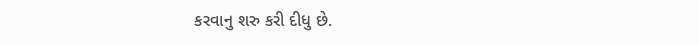કરવાનુ શરુ કરી દીધુ છે.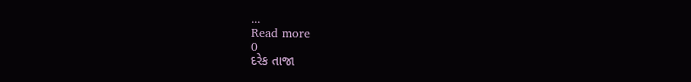...
Read more
0
દરેક તાજા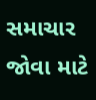સમાચાર જોવા માટે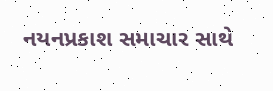નયનપ્રકાશ સમાચાર સાથે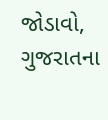જોડાવો,
ગુજરાતના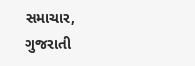સમાચાર, ગુજરાતી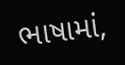ભાષામાં,